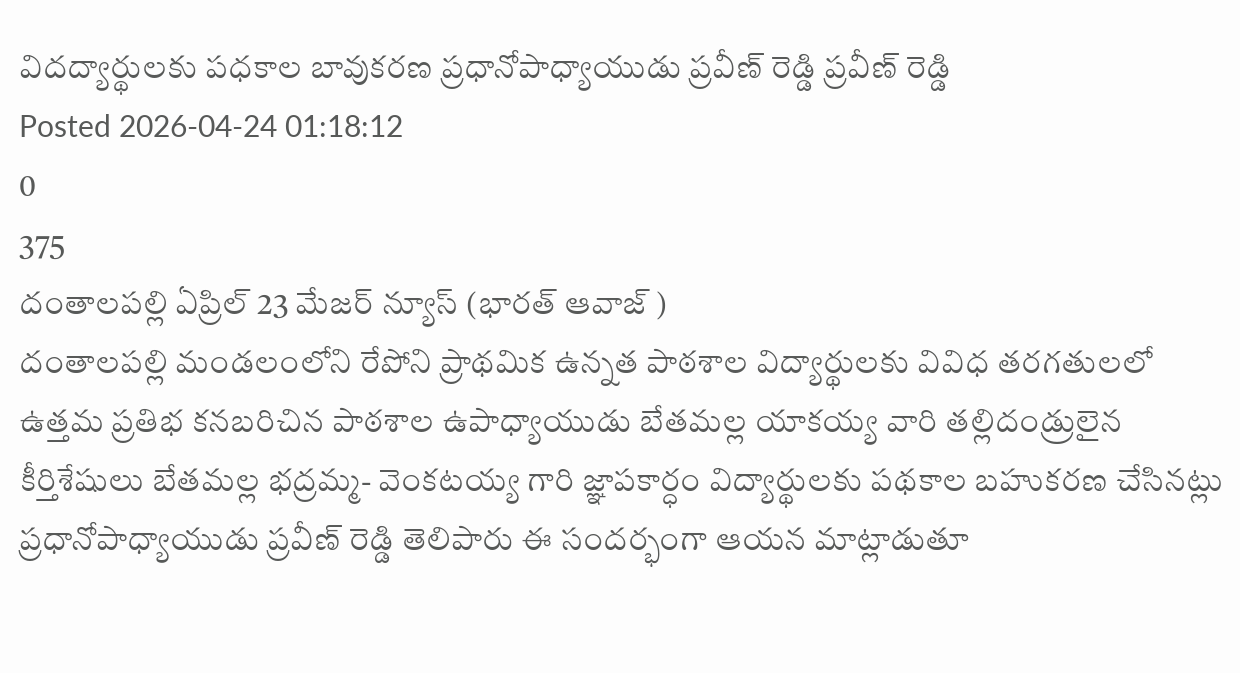విదద్యార్థులకు పధకాల బావుకరణ ప్రధానోపాధ్యాయుడు ప్రవీణ్ రెడ్డి ప్రవీణ్ రెడ్డి
Posted 2026-04-24 01:18:12
0
375
దంతాలపల్లి ఏప్రిల్ 23 మేజర్ న్యూస్ (భారత్ ఆవాజ్ )
దంతాలపల్లి మండలంలోని రేపోని ప్రాథమిక ఉన్నత పాఠశాల విద్యార్థులకు వివిధ తరగతులలో ఉత్తమ ప్రతిభ కనబరిచిన పాఠశాల ఉపాధ్యాయుడు బేతమల్ల యాకయ్య వారి తల్లిదండ్రులైన కీర్తిశేషులు బేతమల్ల భద్రమ్మ- వెంకటయ్య గారి జ్ఞాపకార్ధం విద్యార్థులకు పథకాల బహుకరణ చేసినట్లు ప్రధానోపాధ్యాయుడు ప్రవీణ్ రెడ్డి తెలిపారు ఈ సందర్భంగా ఆయన మాట్లాడుతూ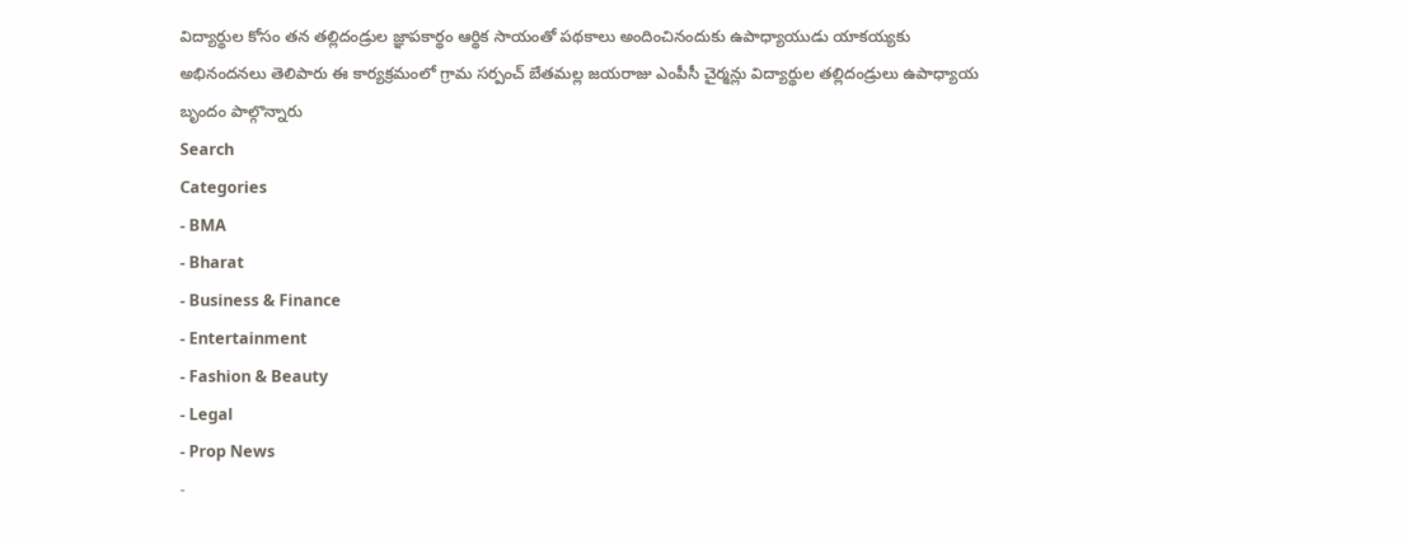విద్యార్థుల కోసం తన తల్లిదండ్రుల జ్ఞాపకార్థం ఆర్థిక సాయంతో పథకాలు అందించినందుకు ఉపాధ్యాయుడు యాకయ్యకు అభినందనలు తెలిపారు ఈ కార్యక్రమంలో గ్రామ సర్పంచ్ బేతమల్ల జయరాజు ఎంపీసీ చైర్మన్లు విద్యార్థుల తల్లిదండ్రులు ఉపాధ్యాయ బృందం పాల్గొన్నారు
Search
Categories
- BMA
- Bharat
- Business & Finance
- Entertainment
- Fashion & Beauty
- Legal
- Prop News
-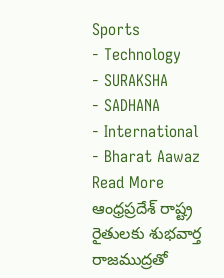Sports
- Technology
- SURAKSHA
- SADHANA
- International
- Bharat Aawaz
Read More
ఆంధ్రప్రదేశ్ రాష్ట్ర రైతులకు శుభవార్త
రాజముద్రతో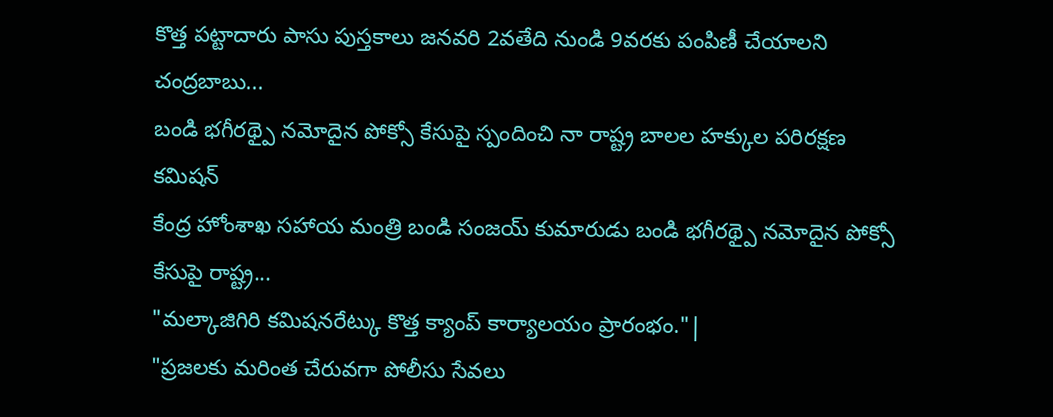కొత్త పట్టాదారు పాసు పుస్తకాలు జనవరి 2వతేది నుండి 9వరకు పంపిణీ చేయాలని చంద్రబాబు...
బండి భగీరథ్పై నమోదైన పోక్సో కేసుపై స్పందించి నా రాష్ట్ర బాలల హక్కుల పరిరక్షణ కమిషన్
కేంద్ర హోంశాఖ సహాయ మంత్రి బండి సంజయ్ కుమారుడు బండి భగీరథ్పై నమోదైన పోక్సో కేసుపై రాష్ట్ర...
"మల్కాజిగిరి కమిషనరేట్కు కొత్త క్యాంప్ కార్యాలయం ప్రారంభం."|
"ప్రజలకు మరింత చేరువగా పోలీసు సేవలు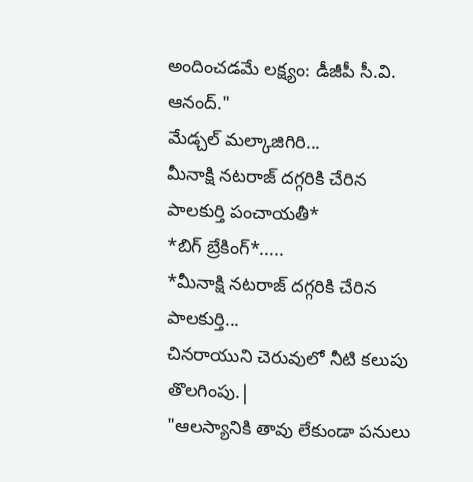అందించడమే లక్ష్యం: డీజీపీ సీ.వి. ఆనంద్."
మేడ్చల్ మల్కాజిగిరి...
మీనాక్షి నటరాజ్ దగ్గరికి చేరిన పాలకుర్తి పంచాయతీ*
*బిగ్ బ్రేకింగ్*.....
*మీనాక్షి నటరాజ్ దగ్గరికి చేరిన పాలకుర్తి...
చినరాయుని చెరువులో నీటి కలుపు తొలగింపు.|
"ఆలస్యానికి తావు లేకుండా పనులు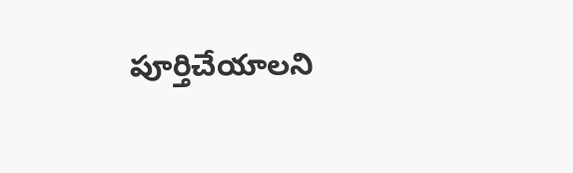పూర్తిచేయాలని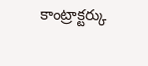కాంట్రాక్టర్కు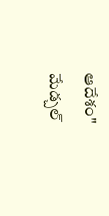ఆదేశం"
మేడ్చల్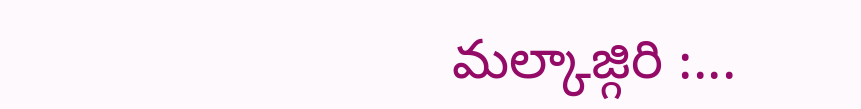మల్కాజ్గిరి :...